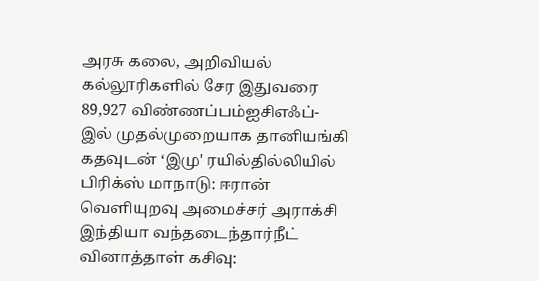அரசு கலை, அறிவியல் கல்லூரிகளில் சேர இதுவரை 89,927 விண்ணப்பம்ஐசிஎஃப்-இல் முதல்முறையாக தானியங்கி கதவுடன் ‘இமு' ரயில்தில்லியில் பிரிக்ஸ் மாநாடு: ஈரான் வெளியுறவு அமைச்சர் அராக்சி இந்தியா வந்தடைந்தார்நீட் வினாத்தாள் கசிவு: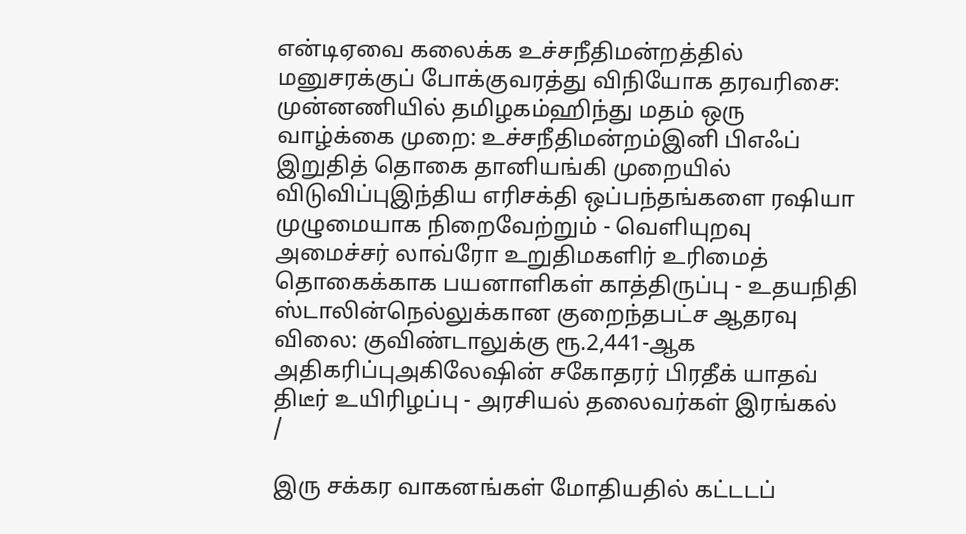என்டிஏவை கலைக்க உச்சநீதிமன்றத்தில் மனுசரக்குப் போக்குவரத்து விநியோக தரவரிசை: முன்னணியில் தமிழகம்ஹிந்து மதம் ஒரு வாழ்க்கை முறை: உச்சநீதிமன்றம்இனி பிஎஃப் இறுதித் தொகை தானியங்கி முறையில் விடுவிப்புஇந்திய எரிசக்தி ஒப்பந்தங்களை ரஷியா முழுமையாக நிறைவேற்றும் - வெளியுறவு அமைச்சர் லாவ்ரோ உறுதிமகளிர் உரிமைத் தொகைக்காக பயனாளிகள் காத்திருப்பு - உதயநிதி ஸ்டாலின்நெல்லுக்கான குறைந்தபட்ச ஆதரவு விலை: குவிண்டாலுக்கு ரூ.2,441-ஆக அதிகரிப்புஅகிலேஷின் சகோதரர் பிரதீக் யாதவ் திடீர் உயிரிழப்பு - அரசியல் தலைவர்கள் இரங்கல்
/

இரு சக்கர வாகனங்கள் மோதியதில் கட்டடப்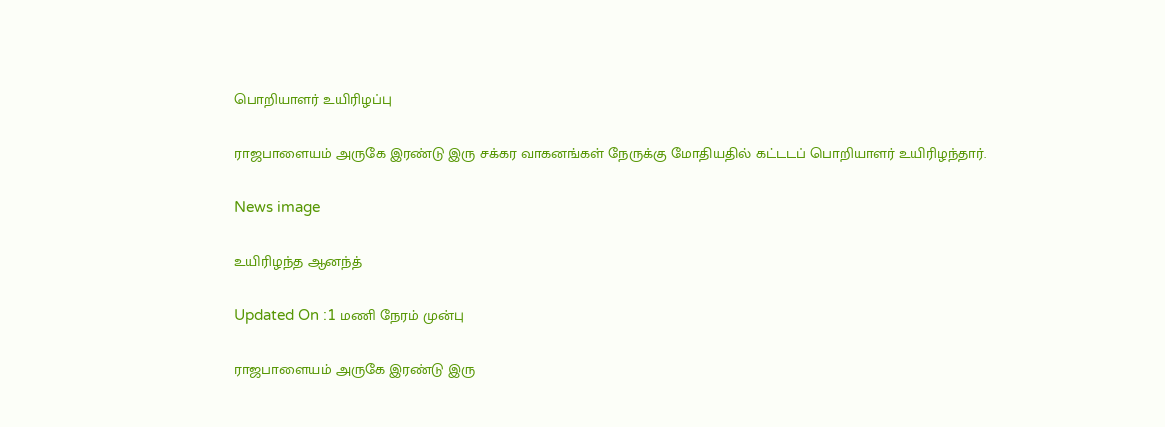பொறியாளர் உயிரிழப்பு

ராஜபாளையம் அருகே இரண்டு இரு சக்கர வாகனங்கள் நேருக்கு மோதியதில் கட்டடப் பொறியாளர் உயிரிழந்தார்.

News image

உயிரிழந்த ஆனந்த்

Updated On :1 மணி நேரம் முன்பு

ராஜபாளையம் அருகே இரண்டு இரு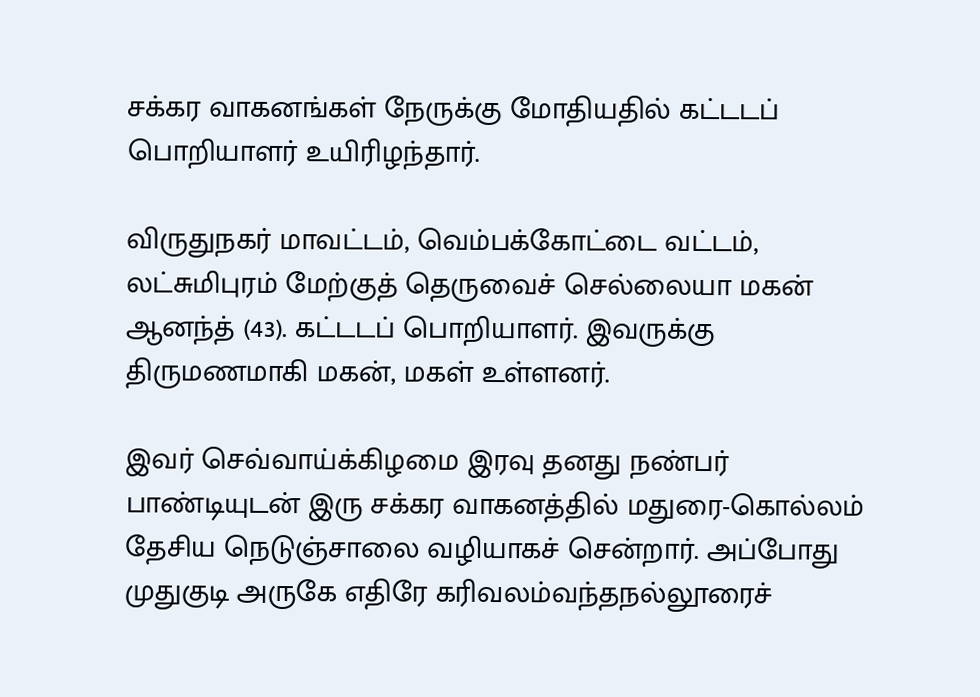சக்கர வாகனங்கள் நேருக்கு மோதியதில் கட்டடப் பொறியாளர் உயிரிழந்தார்.

விருதுநகர் மாவட்டம், வெம்பக்கோட்டை வட்டம், லட்சுமிபுரம் மேற்குத் தெருவைச் செல்லையா மகன் ஆனந்த் (43). கட்டடப் பொறியாளர். இவருக்கு திருமணமாகி மகன், மகள் உள்ளனர்.

இவர் செவ்வாய்க்கிழமை இரவு தனது நண்பர் பாண்டியுடன் இரு சக்கர வாகனத்தில் மதுரை-கொல்லம் தேசிய நெடுஞ்சாலை வழியாகச் சென்றார். அப்போது முதுகுடி அருகே எதிரே கரிவலம்வந்தநல்லூரைச்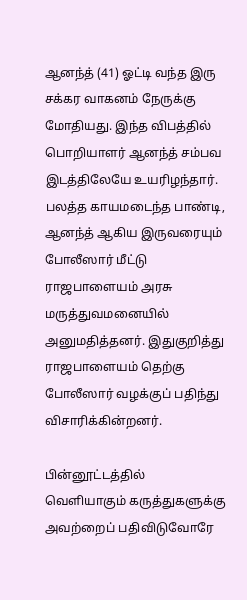ஆனந்த் (41) ஓட்டி வந்த இரு சக்கர வாகனம் நேருக்கு மோதியது. இந்த விபத்தில் பொறியாளர் ஆனந்த் சம்பவ இடத்திலேயே உயரிழந்தார். பலத்த காயமடைந்த பாண்டி, ஆனந்த் ஆகிய இருவரையும் போலீஸார் மீட்டு ராஜபாளையம் அரசு மருத்துவமனையில் அனுமதித்தனர். இதுகுறித்து ராஜபாளையம் தெற்கு போலீஸார் வழக்குப் பதிந்து விசாரிக்கின்றனர்.

பின்னூட்டத்தில் வெளியாகும் கருத்துகளுக்கு அவற்றைப் பதிவிடுவோரே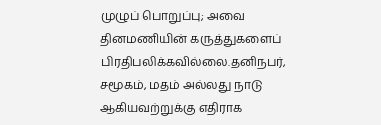முழுப் பொறுப்பு; அவை தினமணியின் கருத்துகளைப் பிரதிபலிக்கவில்லை.தனிநபர், சமூகம், மதம் அல்லது நாடு ஆகியவற்றுக்கு எதிராக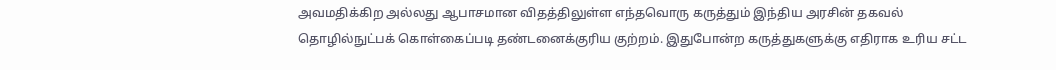அவமதிக்கிற அல்லது ஆபாசமான விதத்திலுள்ள எந்தவொரு கருத்தும் இந்திய அரசின் தகவல் தொழில்நுட்பக் கொள்கைப்படி தண்டனைக்குரிய குற்றம். இதுபோன்ற கருத்துகளுக்கு எதிராக உரிய சட்ட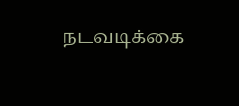நடவடிக்கை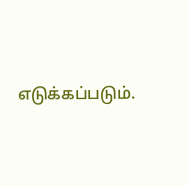எடுக்கப்படும்.